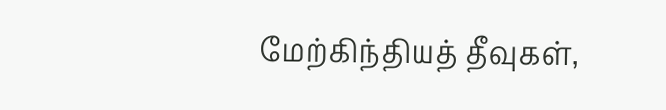மேற்கிந்தியத் தீவுகள்,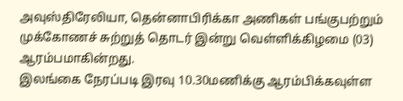அவுஸ்திரேலியா, தென்னாபிரிக்கா அணிகள் பங்குபற்றும் முக்கோணச் சுற்றுத் தொடர் இன்று வெள்ளிக்கிழமை (03) ஆரம்பமாகின்றது.
இலங்கை நேரப்படி இரவு 10.30மணிக்கு ஆரம்பிக்கவுள்ள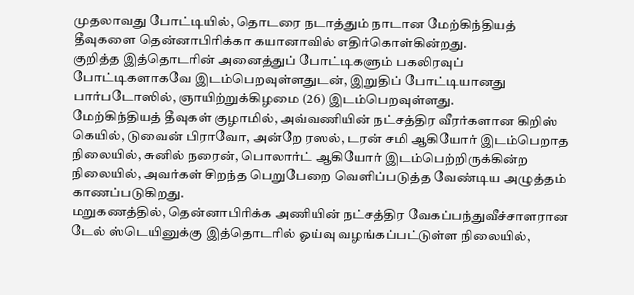முதலாவது போட்டியில், தொடரை நடாத்தும் நாடான மேற்கிந்தியத் தீவுகளை தென்னாபிரிக்கா கயானாவில் எதிர்கொள்கின்றது.
குறித்த இத்தொடரின் அனைத்துப் போட்டிகளும் பகலிரவுப் போட்டிகளாகவே இடம்பெறவுள்ளதுடன், இறுதிப் போட்டியானது பார்படோஸில், ஞாயிற்றுக்கிழமை (26) இடம்பெறவுள்ளது.
மேற்கிந்தியத் தீவுகள் குழாமில், அவ்வணியின் நட்சத்திர வீரர்களான கிறிஸ் கெயில், டுவைன் பிராவோ, அன்றே ரஸல், டரன் சமி ஆகியோர் இடம்பெறாத நிலையில், சுனில் நரைன், பொலார்ட் ஆகியோர் இடம்பெற்றிருக்கின்ற நிலையில், அவர்கள் சிறந்த பெறுபேறை வெளிப்படுத்த வேண்டிய அழுத்தம் காணப்படுகிறது.
மறுகணத்தில், தென்னாபிரிக்க அணியின் நட்சத்திர வேகப்பந்துவீச்சாளரான டேல் ஸ்டெயினுக்கு இத்தொடரில் ஓய்வு வழங்கப்பட்டுள்ள நிலையில்,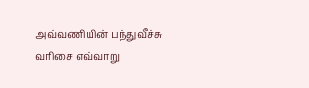அவ்வணியின் பந்துவீச்சு வரிசை எவ்வாறு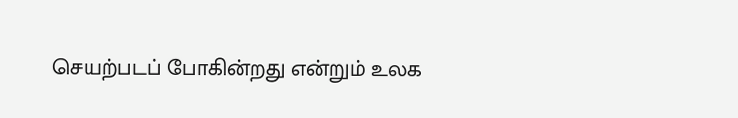செயற்படப் போகின்றது என்றும் உலக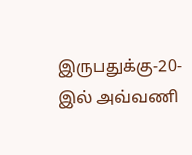இருபதுக்கு-20-இல் அவ்வணி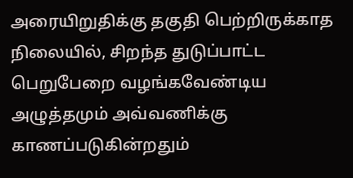அரையிறுதிக்கு தகுதி பெற்றிருக்காத நிலையில், சிறந்த துடுப்பாட்ட பெறுபேறை வழங்கவேண்டிய அழுத்தமும் அவ்வணிக்கு காணப்படுகின்றதும்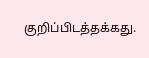குறிப்பிடத்தக்கது.